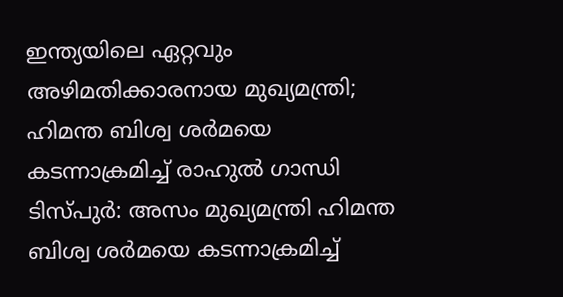ഇന്ത്യയിലെ ഏറ്റവും അഴിമതിക്കാരനായ മുഖ്യമന്ത്രി; ഹിമന്ത ബിശ്വ ശർമയെ കടന്നാക്രമിച്ച് രാഹുൽ ഗാന്ധി
ടിസ്പുർ: അസം മുഖ്യമന്ത്രി ഹിമന്ത ബിശ്വ ശർമയെ കടന്നാക്രമിച്ച്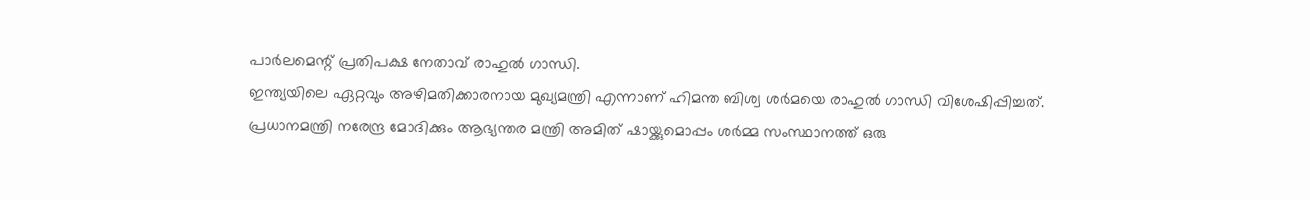പാർലമെന്റ് പ്രതിപക്ഷ നേതാവ് രാഹുൽ ഗാന്ധി.
ഇന്ത്യയിലെ ഏറ്റവും അഴിമതിക്കാരനായ മുഖ്യമന്ത്രി എന്നാണ് ഹിമന്ത ബിശ്വ ശർമയെ രാഹുൽ ഗാന്ധി വിശേഷിപ്പിച്ചത്.
പ്രധാനമന്ത്രി നരേന്ദ്ര മോദിക്കും ആഭ്യന്തര മന്ത്രി അമിത് ഷായ്ക്കുമൊപ്പം ശർമ്മ സംസ്ഥാനത്ത് ഒരു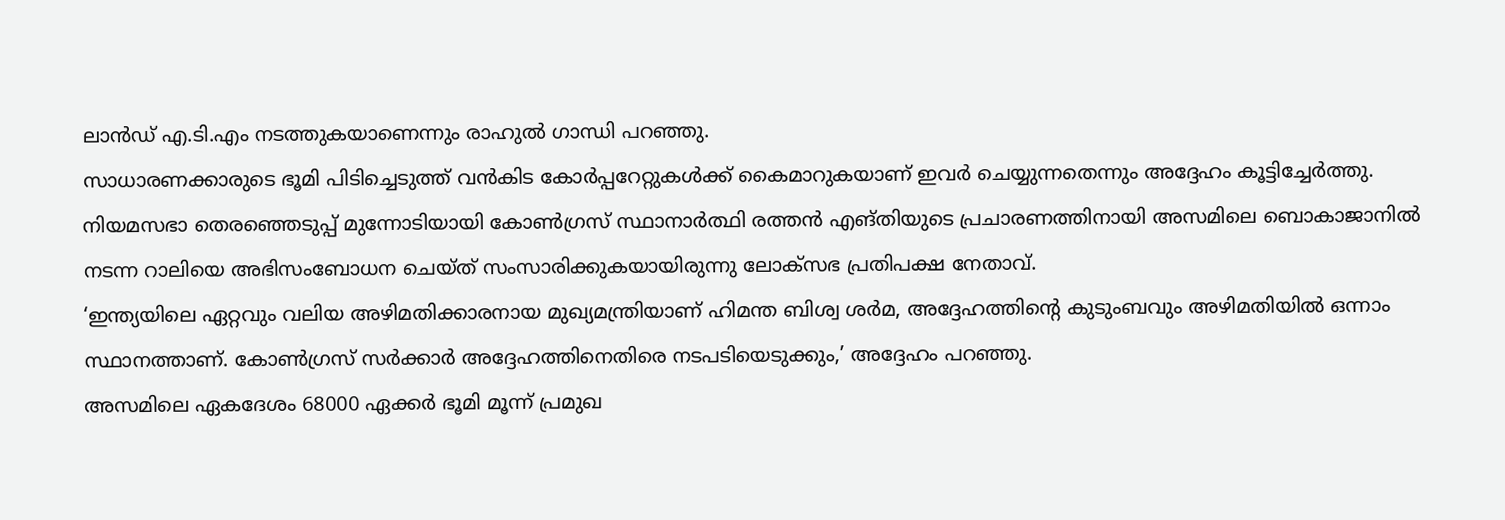ലാൻഡ് എ.ടി.എം നടത്തുകയാണെന്നും രാഹുൽ ഗാന്ധി പറഞ്ഞു.
സാധാരണക്കാരുടെ ഭൂമി പിടിച്ചെടുത്ത് വൻകിട കോർപ്പറേറ്റുകൾക്ക് കൈമാറുകയാണ് ഇവർ ചെയ്യുന്നതെന്നും അദ്ദേഹം കൂട്ടിച്ചേർത്തു.
നിയമസഭാ തെരഞ്ഞെടുപ്പ് മുന്നോടിയായി കോൺഗ്രസ് സ്ഥാനാർത്ഥി രത്തൻ എങ്തിയുടെ പ്രചാരണത്തിനായി അസമിലെ ബൊകാജാനിൽ നടന്ന റാലിയെ അഭിസംബോധന ചെയ്ത് സംസാരിക്കുകയായിരുന്നു ലോക്സഭ പ്രതിപക്ഷ നേതാവ്.
‘ഇന്ത്യയിലെ ഏറ്റവും വലിയ അഴിമതിക്കാരനായ മുഖ്യമന്ത്രിയാണ് ഹിമന്ത ബിശ്വ ശർമ, അദ്ദേഹത്തിന്റെ കുടുംബവും അഴിമതിയിൽ ഒന്നാം സ്ഥാനത്താണ്. കോൺഗ്രസ് സർക്കാർ അദ്ദേഹത്തിനെതിരെ നടപടിയെടുക്കും,’ അദ്ദേഹം പറഞ്ഞു.
അസമിലെ ഏകദേശം 68000 ഏക്കർ ഭൂമി മൂന്ന് പ്രമുഖ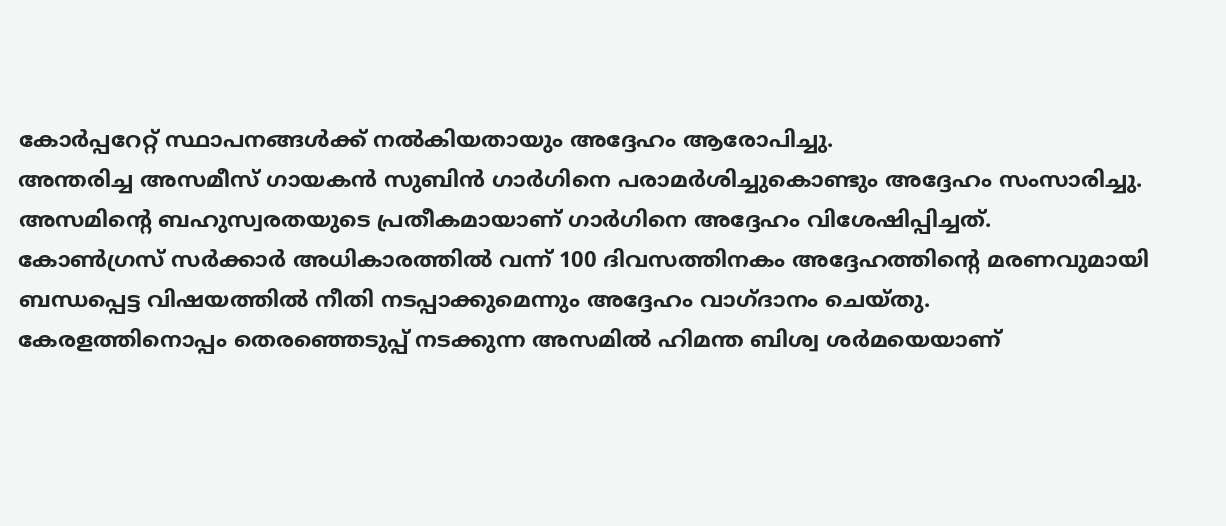കോർപ്പറേറ്റ് സ്ഥാപനങ്ങൾക്ക് നൽകിയതായും അദ്ദേഹം ആരോപിച്ചു.
അന്തരിച്ച അസമീസ് ഗായകൻ സുബിൻ ഗാർഗിനെ പരാമർശിച്ചുകൊണ്ടും അദ്ദേഹം സംസാരിച്ചു.
അസമിന്റെ ബഹുസ്വരതയുടെ പ്രതീകമായാണ് ഗാർഗിനെ അദ്ദേഹം വിശേഷിപ്പിച്ചത്.
കോൺഗ്രസ് സർക്കാർ അധികാരത്തിൽ വന്ന് 100 ദിവസത്തിനകം അദ്ദേഹത്തിന്റെ മരണവുമായി ബന്ധപ്പെട്ട വിഷയത്തിൽ നീതി നടപ്പാക്കുമെന്നും അദ്ദേഹം വാഗ്ദാനം ചെയ്തു.
കേരളത്തിനൊപ്പം തെരഞ്ഞെടുപ്പ് നടക്കുന്ന അസമിൽ ഹിമന്ത ബിശ്വ ശർമയെയാണ്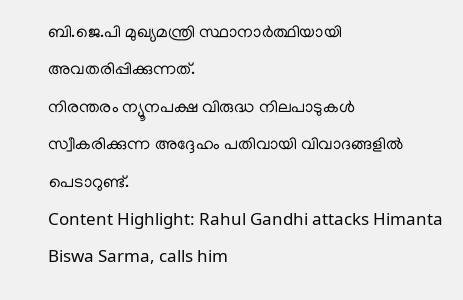ബി.ജെ.പി മുഖ്യമന്ത്രി സ്ഥാനാർത്ഥിയായി അവതരിപ്പിക്കുന്നത്.
നിരന്തരം ന്യൂനപക്ഷ വിരുദ്ധ നിലപാടുകൾ സ്വീകരിക്കുന്ന അദ്ദേഹം പതിവായി വിവാദങ്ങളിൽ പെടാറുണ്ട്.
Content Highlight: Rahul Gandhi attacks Himanta Biswa Sarma, calls him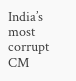India’s most corrupt CM